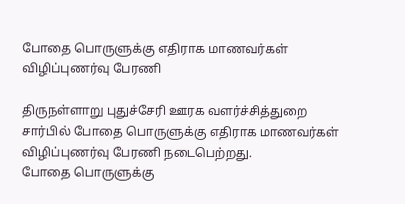போதை பொருளுக்கு எதிராக மாணவர்கள் விழிப்புணர்வு பேரணி

திருநள்ளாறு புதுச்சேரி ஊரக வளர்ச்சித்துறை சார்பில் போதை பொருளுக்கு எதிராக மாணவர்கள் விழிப்புணர்வு பேரணி நடைபெற்றது.
போதை பொருளுக்கு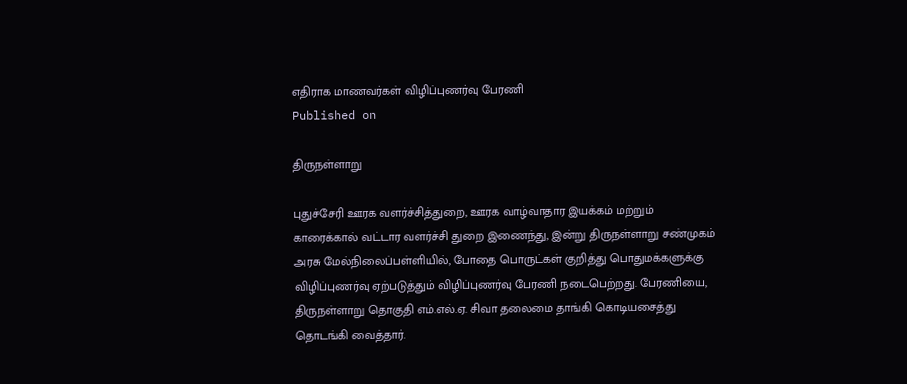எதிராக மாணவர்கள் விழிப்புணர்வு பேரணி
Published on

திருநள்ளாறு

புதுச்சேரி ஊரக வளர்ச்சித்துறை, ஊரக வாழ்வாதார இயக்கம் மற்றும் காரைக்கால் வட்டார வளர்ச்சி துறை இணைந்து, இன்று திருநள்ளாறு சண்முகம் அரசு மேல்நிலைப்பள்ளியில், போதை பொருட்கள் குறித்து பொதுமக்களுக்கு விழிப்புணர்வு ஏற்படுத்தும் விழிப்புணர்வு பேரணி நடைபெற்றது. பேரணியை, திருநள்ளாறு தொகுதி எம்.எல்.ஏ. சிவா தலைமை தாங்கி கொடியசைத்து தொடங்கி வைத்தார்.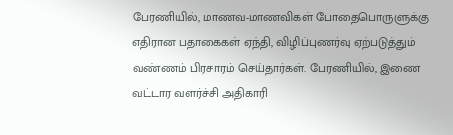பேரணியில், மாணவ-மாணவிகள் போதைபொருளுக்கு எதிரான பதாகைகள் ஏந்தி, விழிப்புணர்வு ஏற்படுத்தும் வண்ணம் பிரசாரம் செய்தார்கள். பேரணியில், இணை வட்டார வளர்ச்சி அதிகாரி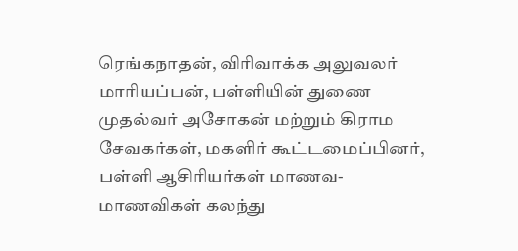ரெங்கநாதன், விரிவாக்க அலுவலர் மாரியப்பன், பள்ளியின் துணை முதல்வர் அசோகன் மற்றும் கிராம சேவகர்கள், மகளிர் கூட்டமைப்பினர், பள்ளி ஆசிரியர்கள் மாணவ-மாணவிகள் கலந்து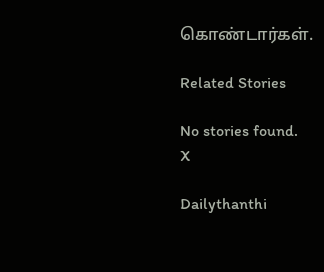கொண்டார்கள்.

Related Stories

No stories found.
X

Dailythanthi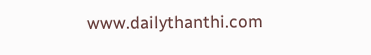www.dailythanthi.com